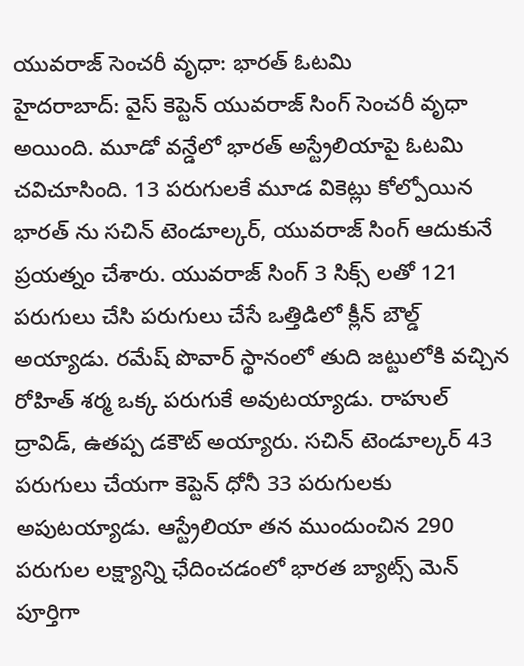యువరాజ్ సెంచరీ వృధా: భారత్ ఓటమి
హైదరాబాద్: వైస్ కెప్టెన్ యువరాజ్ సింగ్ సెంచరీ వృధా అయింది. మూడో వన్డేలో భారత్ అస్ట్రేలియాపై ఓటమి చవిచూసింది. 13 పరుగులకే మూడ వికెట్లు కోల్పోయిన భారత్ ను సచిన్ టెండూల్కర్, యువరాజ్ సింగ్ ఆదుకునే ప్రయత్నం చేశారు. యువరాజ్ సింగ్ 3 సిక్స్ లతో 121 పరుగులు చేసి పరుగులు చేసే ఒత్తిడిలో క్లీన్ బౌల్డ్ అయ్యాడు. రమేష్ పొవార్ స్థానంలో తుది జట్టులోకి వచ్చిన రోహిత్ శర్మ ఒక్క పరుగుకే అవుటయ్యాడు. రాహుల్ ద్రావిడ్, ఉతప్ప డకౌట్ అయ్యారు. సచిన్ టెండూల్కర్ 43 పరుగులు చేయగా కెప్టెన్ ధోనీ 33 పరుగులకు అపుటయ్యాడు. ఆస్ట్రేలియా తన ముందుంచిన 290 పరుగుల లక్ష్యాన్ని ఛేదించడంలో భారత బ్యాట్స్ మెన్ పూర్తిగా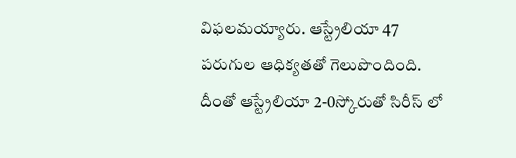విఫలమయ్యారు. ఆస్ట్రేలియా 47 పరుగుల ఆధిక్యతతో గెలుపొందింది. దీంతో ఆస్ట్రేలియా 2-0స్కోరుతో సిరీస్ లో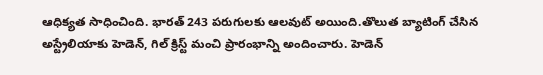ఆధిక్యత సాధించింది. భారత్ 243 పరుగులకు ఆలవుట్ అయింది.తొలుత బ్యాటింగ్ చేసిన అస్ట్రేలియాకు హెడెన్, గిల్ క్రిస్ట్ మంచి ప్రారంభాన్ని అందించారు. హెడెన్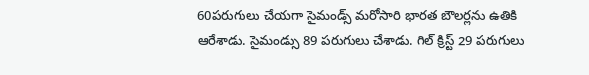60పరుగులు చేయగా సైమండ్స్ మరోసారి భారత బౌలర్లను ఉతికి ఆరేశాడు. సైమండ్సు 89 పరుగులు చేశాడు. గిల్ క్రిస్ట్ 29 పరుగులు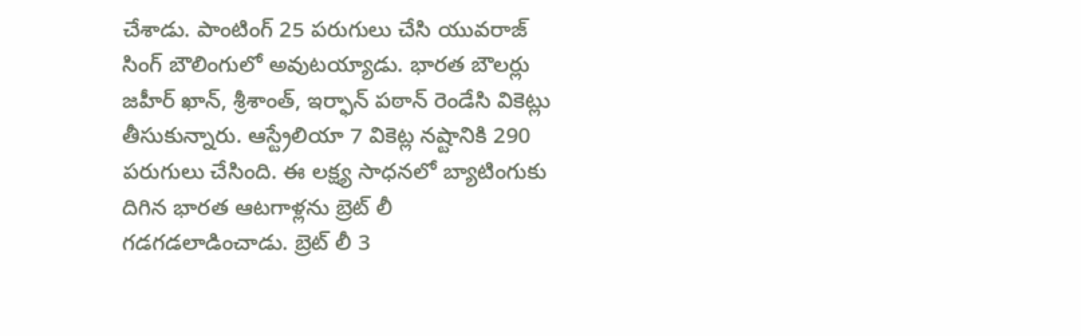చేశాడు. పాంటింగ్ 25 పరుగులు చేసి యువరాజ్ సింగ్ బౌలింగులో అవుటయ్యాడు. భారత బౌలర్లు జహీర్ ఖాన్, శ్రీశాంత్, ఇర్ఫాన్ పఠాన్ రెండేసి వికెట్లు తీసుకున్నారు. ఆస్ట్రేలియా 7 వికెట్ల నష్టానికి 290 పరుగులు చేసింది. ఈ లక్ష్య సాధనలో బ్యాటింగుకు దిగిన భారత ఆటగాళ్లను బ్రెట్ లీ గడగడలాడించాడు. బ్రెట్ లీ 3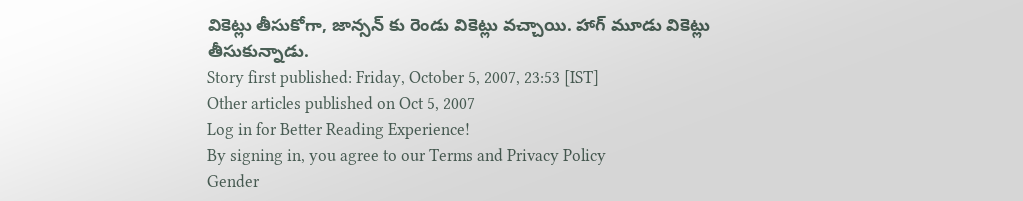వికెట్లు తీసుకోగా, జాన్సన్ కు రెండు వికెట్లు వచ్చాయి. హాగ్ మూడు వికెట్లు తీసుకున్నాడు.
Story first published: Friday, October 5, 2007, 23:53 [IST]
Other articles published on Oct 5, 2007
Log in for Better Reading Experience!
By signing in, you agree to our Terms and Privacy Policy
Gender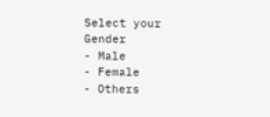Select your Gender
- Male
- Female
- Others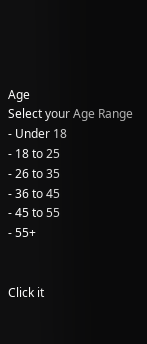Age
Select your Age Range
- Under 18
- 18 to 25
- 26 to 35
- 36 to 45
- 45 to 55
- 55+


Click it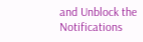and Unblock the Notifications